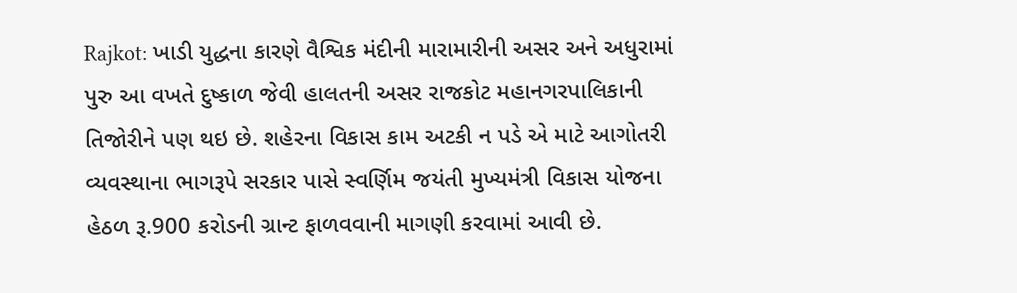Rajkot: ખાડી યુદ્ધના કારણે વૈશ્વિક મંદીની મારામારીની અસર અને અધુરામાં પુરુ આ વખતે દુષ્કાળ જેવી હાલતની અસર રાજકોટ મહાનગરપાલિકાની તિજોરીને પણ થઇ છે. શહેરના વિકાસ કામ અટકી ન પડે એ માટે આગોતરી વ્યવસ્થાના ભાગરૂપે સરકાર પાસે સ્વર્ણિમ જયંતી મુખ્યમંત્રી વિકાસ યોજના હેઠળ રૂ.900 કરોડની ગ્રાન્ટ ફાળવવાની માગણી કરવામાં આવી છે.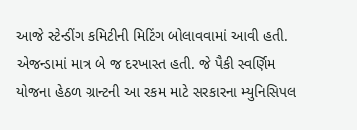આજે સ્ટેન્ડીંગ કમિટીની મિટિંગ બોલાવવામાં આવી હતી. એજન્ડામાં માત્ર બે જ દરખાસ્ત હતી. જે પૈકી સ્વર્ણિમ યોજના હેઠળ ગ્રાન્ટની આ રકમ માટે સરકારના મ્યુનિસિપલ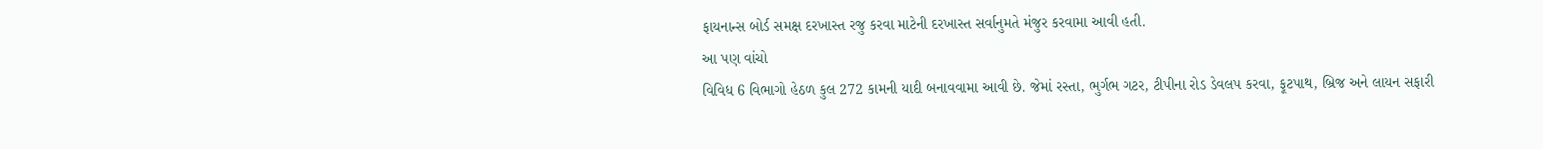ફાયનાન્સ બોર્ડ સમક્ષ દરખાસ્ત રજુ કરવા માટેની દરખાસ્ત સર્વાનુમતે મંજુર કરવામા આવી હતી.
આ પણ વાંચો
વિવિધ 6 વિભાગો હેઠળ કુલ 272 કામની યાદી બનાવવામા આવી છે. જેમાં રસ્તા, ભુર્ગભ ગટર, ટીપીના રોડ ડેવલપ કરવા, ફૂટપાથ, બ્રિજ અને લાયન સફારી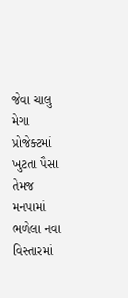જેવા ચાલુ મેગા પ્રોજેક્ટમાં ખુટતા પૈસા તેમજ મનપામાં ભળેલા નવા વિસ્તારમાં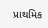પ્રાથમિક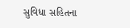સુવિધા સહિતના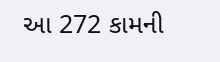આ 272 કામની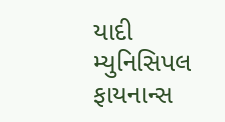યાદી મ્યુનિસિપલ ફાયનાન્સ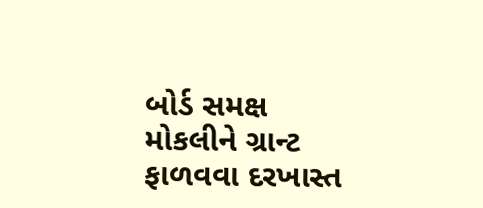બોર્ડ સમક્ષ મોકલીને ગ્રાન્ટ ફાળવવા દરખાસ્ત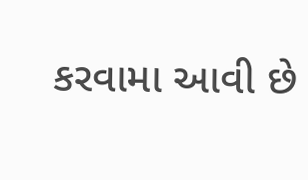કરવામા આવી છે